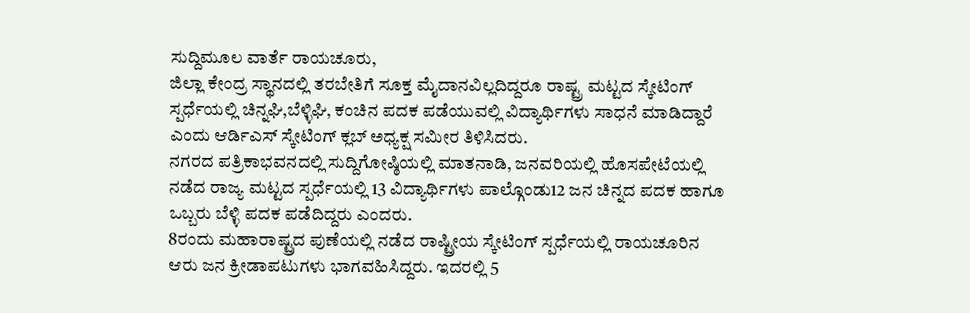ಸುದ್ದಿಮೂಲ ವಾರ್ತೆ ರಾಯಚೂರು,
ಜಿಲ್ಲಾ ಕೇಂದ್ರ ಸ್ಥಾನದಲ್ಲಿ ತರಬೇತಿಗೆ ಸೂಕ್ತ ಮೈದಾನವಿಲ್ಲದಿದ್ದರೂ ರಾಷ್ಟ್ರ ಮಟ್ಟದ ಸ್ಕೇಟಿಂಗ್ ಸ್ಪರ್ಧೆಯಲ್ಲಿ ಚಿನ್ನಘಿ,ಬೆಳ್ಳಿಘಿ, ಕಂಚಿನ ಪದಕ ಪಡೆಯುವಲ್ಲಿ ವಿದ್ಯಾರ್ಥಿಗಳು ಸಾಧನೆ ಮಾಡಿದ್ದಾರೆ ಎಂದು ಆರ್ಡಿಎಸ್ ಸ್ಕೇಟಿಂಗ್ ಕ್ಲಬ್ ಅಧ್ಯಕ್ಷ ಸಮೀರ ತಿಳಿಸಿದರು.
ನಗರದ ಪತ್ರಿಕಾಭವನದಲ್ಲಿ ಸುದ್ದಿಗೋಷ್ಠಿಯಲ್ಲಿ ಮಾತನಾಡಿ, ಜನವರಿಯಲ್ಲಿ ಹೊಸಪೇಟೆಯಲ್ಲಿ ನಡೆದ ರಾಜ್ಯ ಮಟ್ಟದ ಸ್ಪರ್ಧೆಯಲ್ಲಿ 13 ವಿದ್ಯಾರ್ಥಿಗಳು ಪಾಲ್ಗೊಂಡು12 ಜನ ಚಿನ್ನದ ಪದಕ ಹಾಗೂ ಒಬ್ಬರು ಬೆಳ್ಳಿ ಪದಕ ಪಡೆದಿದ್ದರು ಎಂದರು.
8ರಂದು ಮಹಾರಾಷ್ಟ್ರದ ಪುಣೆಯಲ್ಲಿ ನಡೆದ ರಾಷ್ಟ್ರೀಯ ಸ್ಕೇಟಿಂಗ್ ಸ್ಪರ್ಧೆಯಲ್ಲಿ ರಾಯಚೂರಿನ ಆರು ಜನ ಕ್ರೀಡಾಪಟುಗಳು ಭಾಗವಹಿಸಿದ್ದರು. ಇದರಲ್ಲಿ 5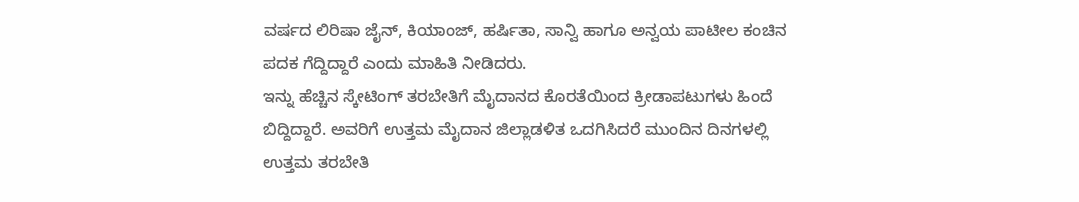ವರ್ಷದ ಲಿರಿಷಾ ಜೈನ್, ಕಿಯಾಂಜ್, ಹರ್ಷಿತಾ, ಸಾನ್ವಿ ಹಾಗೂ ಅನ್ವಯ ಪಾಟೀಲ ಕಂಚಿನ ಪದಕ ಗೆದ್ದಿದ್ದಾರೆ ಎಂದು ಮಾಹಿತಿ ನೀಡಿದರು.
ಇನ್ನು ಹೆಚ್ಚಿನ ಸ್ಕೇಟಿಂಗ್ ತರಬೇತಿಗೆ ಮೈದಾನದ ಕೊರತೆಯಿಂದ ಕ್ರೀಡಾಪಟುಗಳು ಹಿಂದೆ ಬಿದ್ದಿದ್ದಾರೆ. ಅವರಿಗೆ ಉತ್ತಮ ಮೈದಾನ ಜಿಲ್ಲಾಡಳಿತ ಒದಗಿಸಿದರೆ ಮುಂದಿನ ದಿನಗಳಲ್ಲಿ ಉತ್ತಮ ತರಬೇತಿ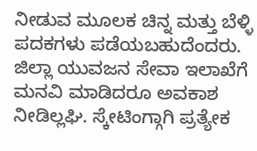ನೀಡುವ ಮೂಲಕ ಚಿನ್ನ ಮತ್ತು ಬೆಳ್ಳಿ ಪದಕಗಳು ಪಡೆಯಬಹುದೆಂದರು.
ಜಿಲ್ಲಾ ಯುವಜನ ಸೇವಾ ಇಲಾಖೆಗೆ ಮನವಿ ಮಾಡಿದರೂ ಅವಕಾಶ ನೀಡಿಲ್ಲಘಿ. ಸ್ಕೇಟಿಂಗ್ಗಾಗಿ ಪ್ರತ್ಯೇಕ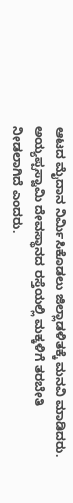ಆಟದ ಮೈದಾನ ನಿರ್ಮಿಸಿಕೊಡಲು ಜಿಲ್ಲಾಡಳಿತಕ್ಕೆ ಮನವಿ ಮಾಡಿದರು. ಅಯ್ಯಪ್ಪಸ್ವಾಮಿ ದೇವಸ್ಥಾನದ ರಸ್ತೆಯಲ್ಲಿ ಮಕ್ಕಳಿಗೆ ತರಬೇತಿ ನೀಡಲಾಗಿದೆ ಎಂದರು.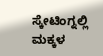ಸ್ಕೇಟಿಂಗ್ನಲ್ಲಿ ಮಕ್ಕಳ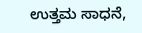ಉತ್ತಮ ಸಾಧನೆ,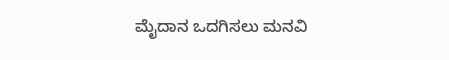ಮೈದಾನ ಒದಗಿಸಲು ಮನವಿ